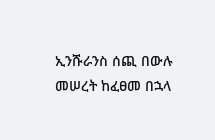ኢንሹራንስ ሰጪ በውሉ መሠረት ከፈፀመ በኋላ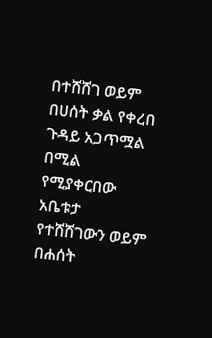በተሸሸገ ወይም በሀሰት ቃል የቀረበ ጉዳይ አጋጥሟል በሚል የሚያቀርበው አቤቱታ የተሸሸገውን ወይም በሐሰት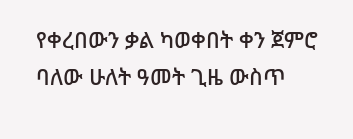የቀረበውን ቃል ካወቀበት ቀን ጀምሮ ባለው ሁለት ዓመት ጊዜ ውስጥ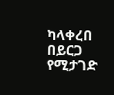ካላቀረበ በይርጋ የሚታገድ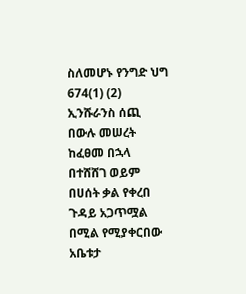ስለመሆኑ የንግድ ህግ 674(1) (2)
ኢንሹራንስ ሰጪ በውሉ መሠረት ከፈፀመ በኋላ በተሸሸገ ወይም በሀሰት ቃል የቀረበ ጉዳይ አጋጥሟል በሚል የሚያቀርበው አቤቱታ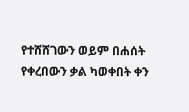የተሸሸገውን ወይም በሐሰት የቀረበውን ቃል ካወቀበት ቀን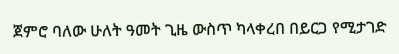ጀምሮ ባለው ሁለት ዓመት ጊዜ ውስጥ ካላቀረበ በይርጋ የሚታገድ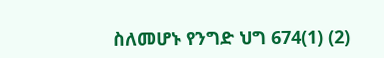ስለመሆኑ የንግድ ህግ 674(1) (2)